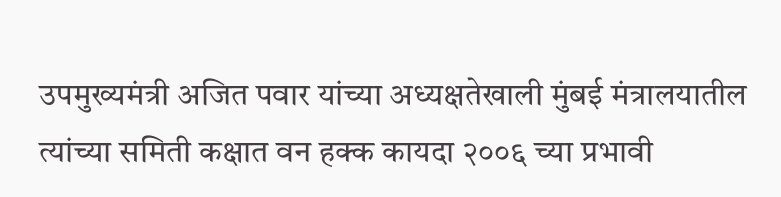उपमुख्यमंत्री अजित पवार यांच्या अध्यक्षतेखाली मुंबई मंत्रालयातील त्यांच्या समिती कक्षात वन हक्क कायदा २००६ च्या प्रभावी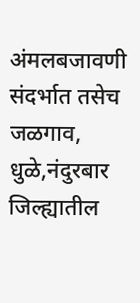अंमलबजावणी संदर्भात तसेच जळगाव, धुळे,नंदुरबार जिल्ह्यातील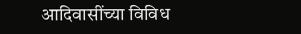आदिवासींच्या विविध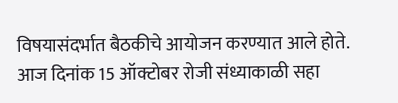विषयासंदर्भात बैठकीचे आयोजन करण्यात आले होते. आज दिनांक 15 ऑक्टोबर रोजी संध्याकाळी सहा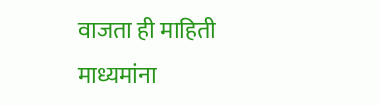वाजता ही माहिती माध्यमांना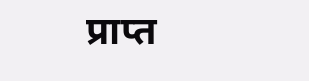प्राप्त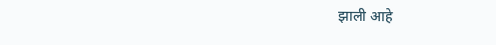झाली आहे